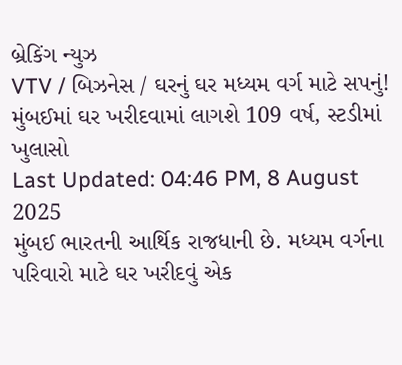બ્રેકિંગ ન્યુઝ
VTV / બિઝનેસ / ઘરનું ઘર મધ્યમ વર્ગ માટે સપનું! મુંબઈમાં ઘર ખરીદવામાં લાગશે 109 વર્ષ, સ્ટડીમાં ખુલાસો
Last Updated: 04:46 PM, 8 August 2025
મુંબઈ ભારતની આર્થિક રાજધાની છે. મધ્યમ વર્ગના પરિવારો માટે ઘર ખરીદવું એક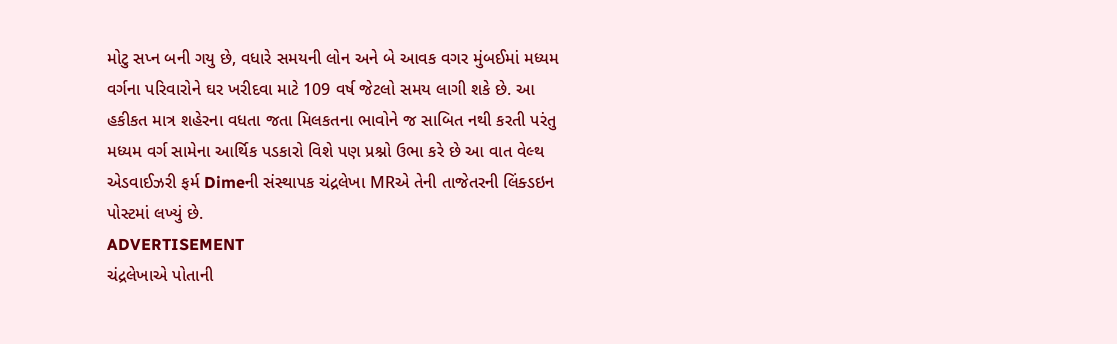મોટુ સપ્ન બની ગયુ છે, વધારે સમયની લોન અને બે આવક વગર મુંબઈમાં મધ્યમ વર્ગના પરિવારોને ઘર ખરીદવા માટે 109 વર્ષ જેટલો સમય લાગી શકે છે. આ હકીકત માત્ર શહેરના વધતા જતા મિલકતના ભાવોને જ સાબિત નથી કરતી પરંતુ મધ્યમ વર્ગ સામેના આર્થિક પડકારો વિશે પણ પ્રશ્નો ઉભા કરે છે આ વાત વેલ્થ એડવાઈઝરી ફર્મ Dimeની સંસ્થાપક ચંદ્રલેખા MRએ તેની તાજેતરની લિંક્ડઇન પોસ્ટમાં લખ્યું છે.
ADVERTISEMENT
ચંદ્રલેખાએ પોતાની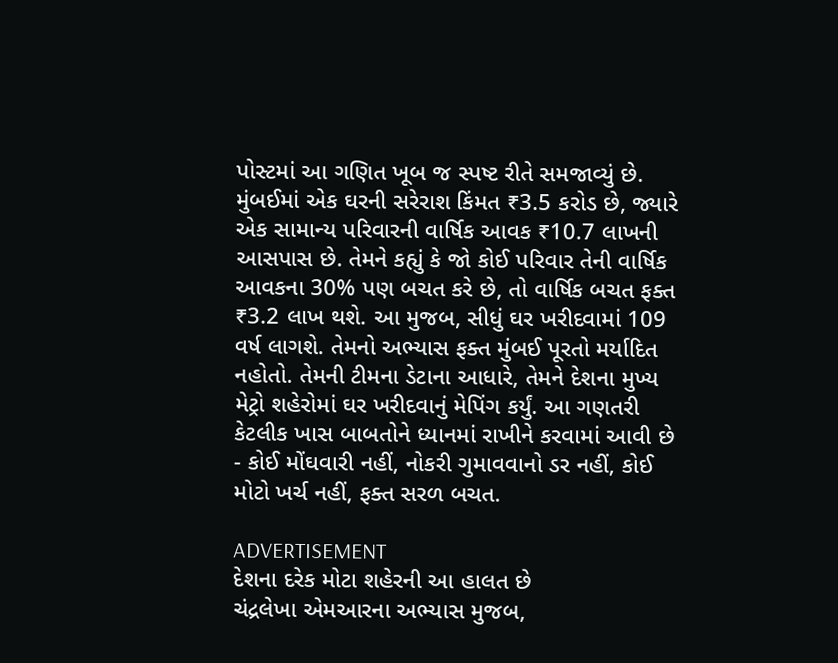પોસ્ટમાં આ ગણિત ખૂબ જ સ્પષ્ટ રીતે સમજાવ્યું છે. મુંબઈમાં એક ઘરની સરેરાશ કિંમત ₹3.5 કરોડ છે, જ્યારે એક સામાન્ય પરિવારની વાર્ષિક આવક ₹10.7 લાખની આસપાસ છે. તેમને કહ્યું કે જો કોઈ પરિવાર તેની વાર્ષિક આવકના 30% પણ બચત કરે છે, તો વાર્ષિક બચત ફક્ત ₹3.2 લાખ થશે. આ મુજબ, સીધું ઘર ખરીદવામાં 109 વર્ષ લાગશે. તેમનો અભ્યાસ ફક્ત મુંબઈ પૂરતો મર્યાદિત નહોતો. તેમની ટીમના ડેટાના આધારે, તેમને દેશના મુખ્ય મેટ્રો શહેરોમાં ઘર ખરીદવાનું મેપિંગ કર્યું. આ ગણતરી કેટલીક ખાસ બાબતોને ધ્યાનમાં રાખીને કરવામાં આવી છે - કોઈ મોંઘવારી નહીં, નોકરી ગુમાવવાનો ડર નહીં, કોઈ મોટો ખર્ચ નહીં, ફક્ત સરળ બચત.

ADVERTISEMENT
દેશના દરેક મોટા શહેરની આ હાલત છે
ચંદ્રલેખા એમઆરના અભ્યાસ મુજબ,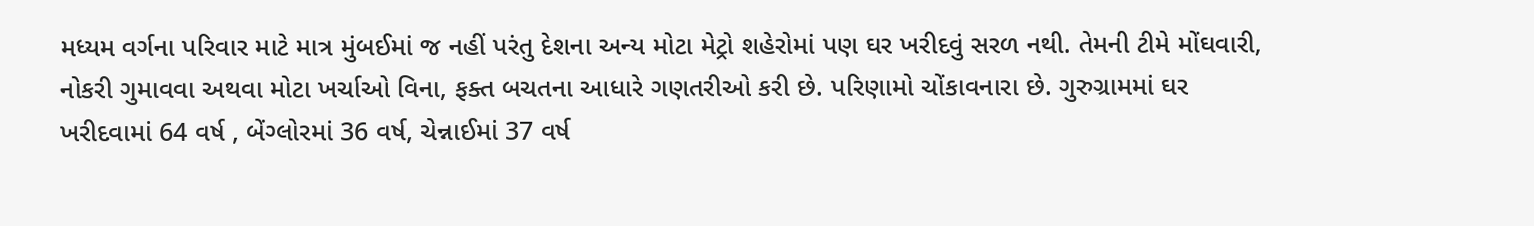મધ્યમ વર્ગના પરિવાર માટે માત્ર મુંબઈમાં જ નહીં પરંતુ દેશના અન્ય મોટા મેટ્રો શહેરોમાં પણ ઘર ખરીદવું સરળ નથી. તેમની ટીમે મોંઘવારી, નોકરી ગુમાવવા અથવા મોટા ખર્ચાઓ વિના, ફક્ત બચતના આધારે ગણતરીઓ કરી છે. પરિણામો ચોંકાવનારા છે. ગુરુગ્રામમાં ઘર ખરીદવામાં 64 વર્ષ , બેંગ્લોરમાં 36 વર્ષ, ચેન્નાઈમાં 37 વર્ષ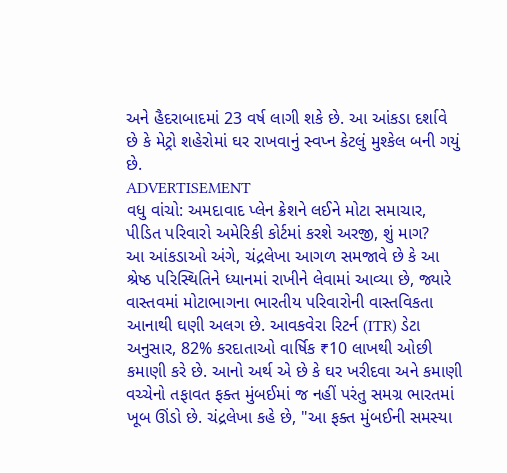અને હૈદરાબાદમાં 23 વર્ષ લાગી શકે છે. આ આંકડા દર્શાવે છે કે મેટ્રો શહેરોમાં ઘર રાખવાનું સ્વપ્ન કેટલું મુશ્કેલ બની ગયું છે.
ADVERTISEMENT
વધુ વાંચો: અમદાવાદ પ્લેન ક્રેશને લઈને મોટા સમાચાર, પીડિત પરિવારો અમેરિકી કોર્ટમાં કરશે અરજી, શું માગ?
આ આંકડાઓ અંગે, ચંદ્રલેખા આગળ સમજાવે છે કે આ શ્રેષ્ઠ પરિસ્થિતિને ધ્યાનમાં રાખીને લેવામાં આવ્યા છે, જ્યારે વાસ્તવમાં મોટાભાગના ભારતીય પરિવારોની વાસ્તવિકતા આનાથી ઘણી અલગ છે. આવકવેરા રિટર્ન (ITR) ડેટા અનુસાર, 82% કરદાતાઓ વાર્ષિક ₹10 લાખથી ઓછી કમાણી કરે છે. આનો અર્થ એ છે કે ઘર ખરીદવા અને કમાણી વચ્ચેનો તફાવત ફક્ત મુંબઈમાં જ નહીં પરંતુ સમગ્ર ભારતમાં ખૂબ ઊંડો છે. ચંદ્રલેખા કહે છે, "આ ફક્ત મુંબઈની સમસ્યા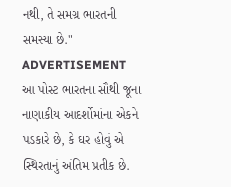નથી, તે સમગ્ર ભારતની સમસ્યા છે."
ADVERTISEMENT
આ પોસ્ટ ભારતના સૌથી જૂના નાણાકીય આદર્શોમાંના એકને પડકારે છે, કે ઘર હોવું એ સ્થિરતાનું અંતિમ પ્રતીક છે.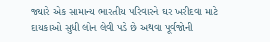જ્યારે એક સામાન્ય ભારતીય પરિવારને ઘર ખરીદવા માટે દાયકાઓ સુધી લોન લેવી પડે છે અથવા પૂર્વજોની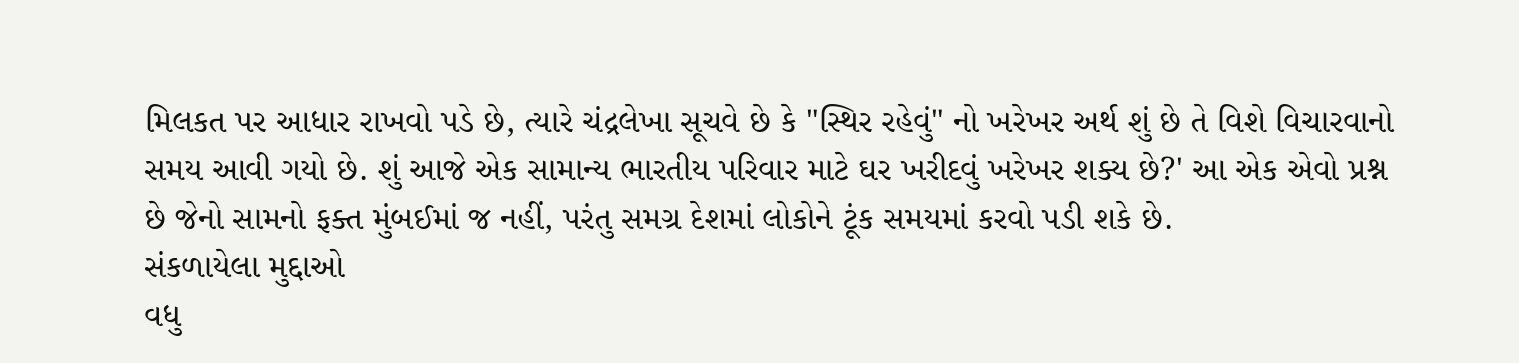મિલકત પર આધાર રાખવો પડે છે, ત્યારે ચંદ્રલેખા સૂચવે છે કે "સ્થિર રહેવું" નો ખરેખર અર્થ શું છે તે વિશે વિચારવાનો સમય આવી ગયો છે. શું આજે એક સામાન્ય ભારતીય પરિવાર માટે ઘર ખરીદવું ખરેખર શક્ય છે?' આ એક એવો પ્રશ્ન છે જેનો સામનો ફક્ત મુંબઈમાં જ નહીં, પરંતુ સમગ્ર દેશમાં લોકોને ટૂંક સમયમાં કરવો પડી શકે છે.
સંકળાયેલા મુદ્દાઓ
વધુ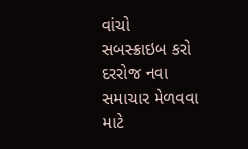વાંચો
સબસ્ક્રાઇબ કરો
દરરોજ નવા સમાચાર મેળવવા માટે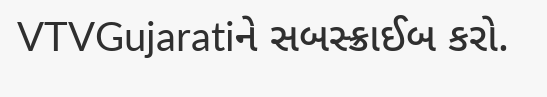VTVGujaratiને સબસ્ક્રાઈબ કરો.